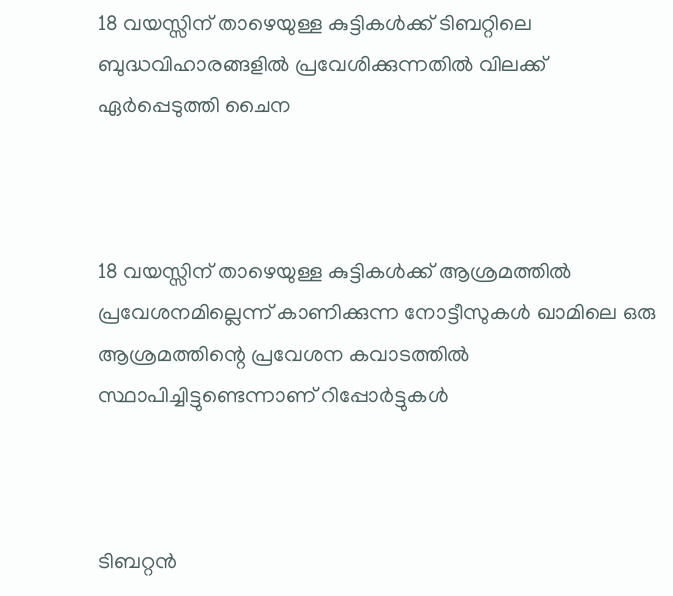18 വയസ്സിന് താഴെയുള്ള കുട്ടികള്‍ക്ക് ടിബറ്റിലെ ബുദ്ധവിഹാരങ്ങളില്‍ പ്രവേശിക്കുന്നതില്‍ വിലക്ക് ഏര്‍പ്പെടുത്തി ചൈന



18 വയസ്സിന് താഴെയുള്ള കുട്ടികള്‍ക്ക് ആശ്രമത്തില്‍ പ്രവേശനമില്ലെന്ന് കാണിക്കുന്ന നോട്ടീസുകള്‍ ഖാമിലെ ഒരു ആശ്രമത്തിന്റെ പ്രവേശന കവാടത്തില്‍ സ്ഥാപിച്ചിട്ടുണ്ടെന്നാണ് റിപ്പോര്‍ട്ടുകള്‍



ടിബറ്റന്‍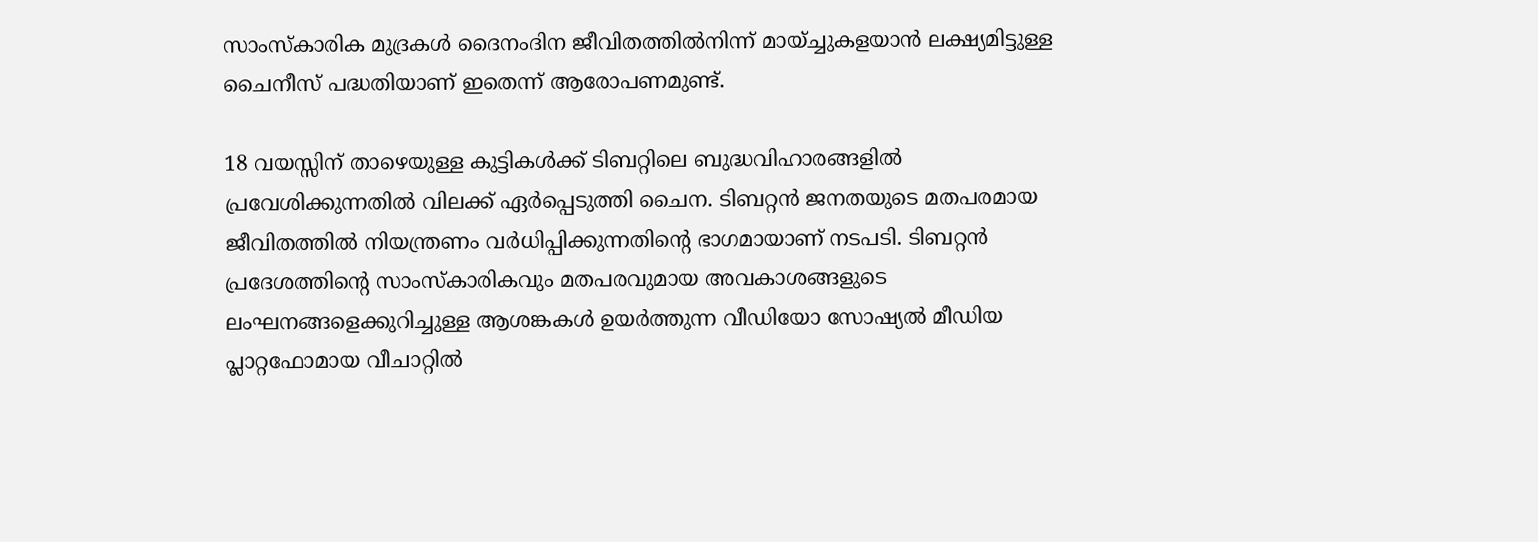സാംസ്‌കാരിക മുദ്രകള്‍ ദൈനംദിന ജീവിതത്തില്‍നിന്ന് മായ്ച്ചുകളയാന്‍ ലക്ഷ്യമിട്ടുള്ള ചൈനീസ് പദ്ധതിയാണ് ഇതെന്ന് ആരോപണമുണ്ട്.

18 വയസ്സിന് താഴെയുള്ള കുട്ടികള്‍ക്ക് ടിബറ്റിലെ ബുദ്ധവിഹാരങ്ങളില്‍ പ്രവേശിക്കുന്നതില്‍ വിലക്ക് ഏര്‍പ്പെടുത്തി ചൈന. ടിബറ്റന്‍ ജനതയുടെ മതപരമായ ജീവിതത്തില്‍ നിയന്ത്രണം വര്‍ധിപ്പിക്കുന്നതിന്റെ ഭാഗമായാണ് നടപടി. ടിബറ്റന്‍ പ്രദേശത്തിന്റെ സാംസ്‌കാരികവും മതപരവുമായ അവകാശങ്ങളുടെ ലംഘനങ്ങളെക്കുറിച്ചുള്ള ആശങ്കകള്‍ ഉയര്‍ത്തുന്ന വീഡിയോ സോഷ്യല്‍ മീഡിയ പ്ലാറ്റഫോമായ വീചാറ്റില്‍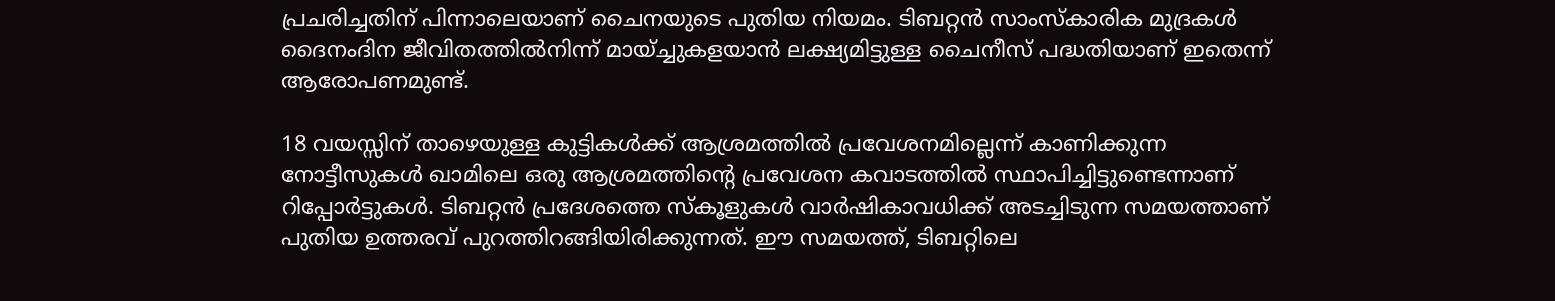പ്രചരിച്ചതിന് പിന്നാലെയാണ് ചൈനയുടെ പുതിയ നിയമം. ടിബറ്റന്‍ സാംസ്‌കാരിക മുദ്രകള്‍ ദൈനംദിന ജീവിതത്തില്‍നിന്ന് മായ്ച്ചുകളയാന്‍ ലക്ഷ്യമിട്ടുള്ള ചൈനീസ് പദ്ധതിയാണ് ഇതെന്ന് ആരോപണമുണ്ട്.

18 വയസ്സിന് താഴെയുള്ള കുട്ടികള്‍ക്ക് ആശ്രമത്തില്‍ പ്രവേശനമില്ലെന്ന് കാണിക്കുന്ന നോട്ടീസുകള്‍ ഖാമിലെ ഒരു ആശ്രമത്തിന്റെ പ്രവേശന കവാടത്തില്‍ സ്ഥാപിച്ചിട്ടുണ്ടെന്നാണ് റിപ്പോര്‍ട്ടുകള്‍. ടിബറ്റന്‍ പ്രദേശത്തെ സ്‌കൂളുകള്‍ വാര്‍ഷികാവധിക്ക് അടച്ചിടുന്ന സമയത്താണ് പുതിയ ഉത്തരവ് പുറത്തിറങ്ങിയിരിക്കുന്നത്. ഈ സമയത്ത്, ടിബറ്റിലെ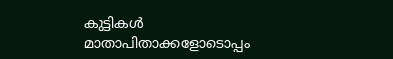കുട്ടികള്‍ മാതാപിതാക്കളോടൊപ്പം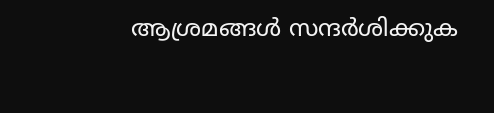ആശ്രമങ്ങള്‍ സന്ദര്‍ശിക്കുക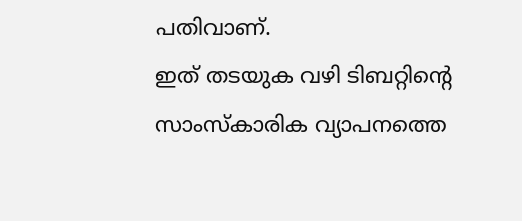പതിവാണ്.
ഇത് തടയുക വഴി ടിബറ്റിന്റെ സാംസ്‌കാരിക വ്യാപനത്തെ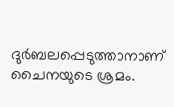ദുര്‍ബലപ്പെടുത്താനാണ് ചൈനയുടെ ശ്രമം.